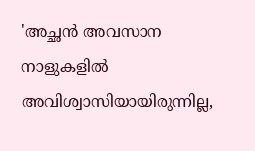'അച്ഛൻ അവസാന നാളുകളിൽ അവിശ്വാസിയായിരുന്നില്ല,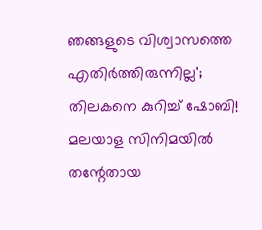ഞങ്ങളുടെ വിശ്വാസത്തെ എതിർത്തിരുന്നില്ല'; തിലകനെ കുറിച്ച് ഷോബി!
മലയാള സിനിമയിൽ തന്റേതായ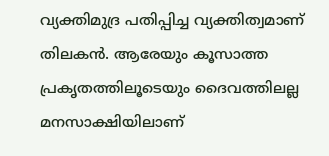വ്യക്തിമുദ്ര പതിപ്പിച്ച വ്യക്തിത്വമാണ് തിലകൻ. ആരേയും കൂസാത്ത പ്രകൃതത്തിലൂടെയും ദൈവത്തിലല്ല മനസാക്ഷിയിലാണ്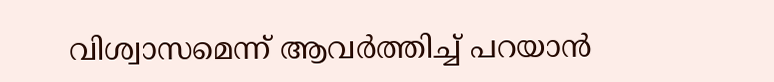വിശ്വാസമെന്ന് ആവർത്തിച്ച് പറയാൻ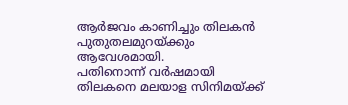ആർജവം കാണിച്ചും തിലകൻ പുതുതലമുറയ്ക്കും ആവേശമായി.
പതിനൊന്ന് വർഷമായി തിലകനെ മലയാള സിനിമയ്ക്ക്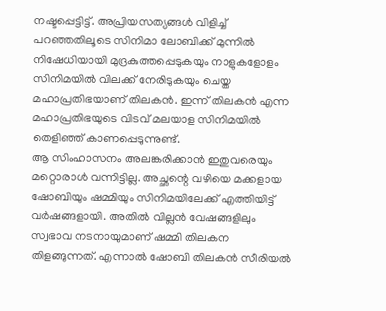നഷ്ടപ്പെട്ടിട്ട്. അപ്രിയസത്യങ്ങൾ വിളിച്ച് പറഞ്ഞതിലൂടെ സിനിമാ ലോബിക്ക് മുന്നിൽ നിഷേധിയായി മുദ്രകുത്തപ്പെടുകയും നാളുകളോളം സിനിമയിൽ വിലക്ക് നേരിടുകയും ചെയ്ത മഹാപ്രതിഭയാണ് തിലകൻ. ഇന്ന് തിലകൻ എന്ന മഹാപ്രതിഭയുടെ വിടവ് മലയാള സിനിമയിൽ തെളിഞ്ഞ് കാണപ്പെടുന്നുണ്ട്.
ആ സിംഹാസനം അലങ്കരിക്കാൻ ഇതുവരെയും മറ്റൊരാൾ വന്നിട്ടില്ല. അച്ഛന്റെ വഴിയെ മക്കളായ ഷോബിയും ഷമ്മിയും സിനിമയിലേക്ക് എത്തിയിട്ട് വർഷങ്ങളായി. അതിൽ വില്ലൻ വേഷങ്ങളിലും സ്വഭാവ നടനായുമാണ് ഷമ്മി തിലകന തിളങ്ങുന്നത്. എന്നാൽ ഷോബി തിലകൻ സീരിയൽ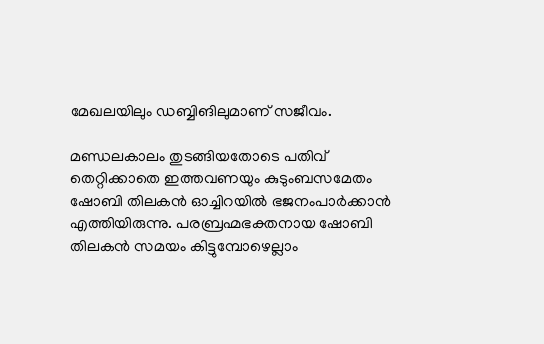മേഖലയിലും ഡബ്ബിങിലുമാണ് സജീവം.

മണ്ഡലകാലം തുടങ്ങിയതോടെ പതിവ് തെറ്റിക്കാതെ ഇത്തവണയും കുടുംബസമേതം ഷോബി തിലകൻ ഓച്ചിറയിൽ ഭജനംപാർക്കാൻ എത്തിയിരുന്നു. പരബ്രഹ്മഭക്തനായ ഷോബി തിലകൻ സമയം കിട്ടുമ്പോഴെല്ലാം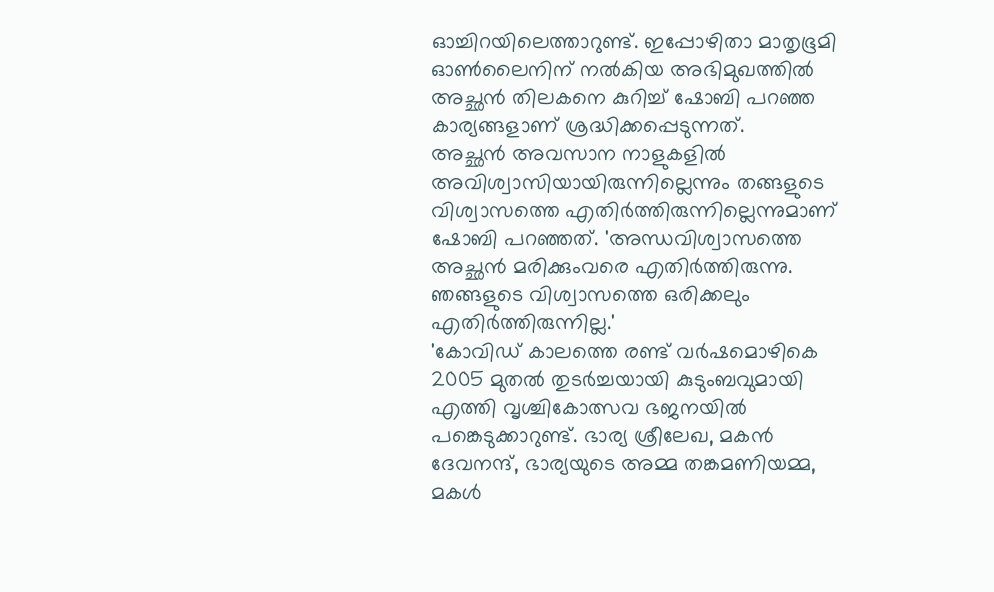ഓച്ചിറയിലെത്താറുണ്ട്. ഇപ്പോഴിതാ മാതൃഭൂമി ഓൺലൈനിന് നൽകിയ അഭിമുഖത്തിൽ അച്ഛൻ തിലകനെ കുറിച്ച് ഷോബി പറഞ്ഞ കാര്യങ്ങളാണ് ശ്രദ്ധിക്കപ്പെടുന്നത്.
അച്ഛൻ അവസാന നാളുകളിൽ അവിശ്വാസിയായിരുന്നില്ലെന്നും തങ്ങളുടെ വിശ്വാസത്തെ എതിർത്തിരുന്നില്ലെന്നുമാണ് ഷോബി പറഞ്ഞത്. 'അന്ധവിശ്വാസത്തെ അച്ഛൻ മരിക്കുംവരെ എതിർത്തിരുന്നു. ഞങ്ങളുടെ വിശ്വാസത്തെ ഒരിക്കലും എതിർത്തിരുന്നില്ല.'
'കോവിഡ് കാലത്തെ രണ്ട് വർഷമൊഴികെ 2005 മുതൽ തുടർച്ചയായി കുടുംബവുമായി എത്തി വൃശ്ചികോത്സവ ഭജനയിൽ പങ്കെടുക്കാറുണ്ട്. ഭാര്യ ശ്രീലേഖ, മകൻ ദേവനന്ദ്, ഭാര്യയുടെ അമ്മ തങ്കമണിയമ്മ, മകൾ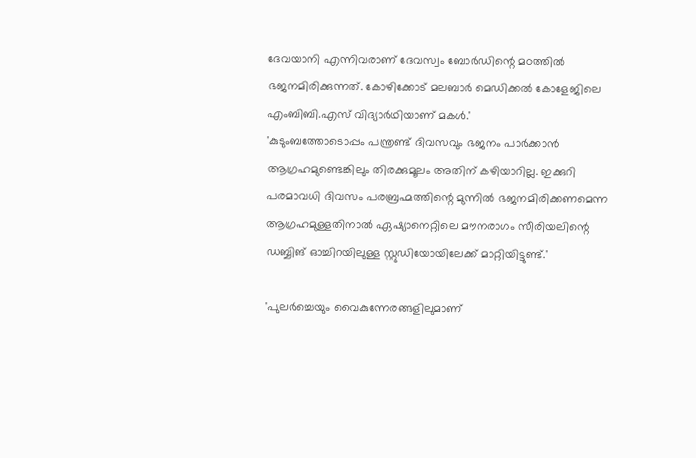ദേവയാനി എന്നിവരാണ് ദേവസ്വം ബോർഡിന്റെ മഠത്തിൽ ഭജനമിരിക്കുന്നത്. കോഴിക്കോട് മലബാർ മെഡിക്കൽ കോളേജിലെ എംബിബി.എസ് വിദ്യാർഥിയാണ് മകൾ.'
'കുടുംബത്തോടൊപ്പം പന്ത്രണ്ട് ദിവസവും ഭജനം പാർക്കാൻ ആഗ്രഹമുണ്ടെങ്കിലും തിരക്കുമൂലം അതിന് കഴിയാറില്ല. ഇക്കുറി പരമാവധി ദിവസം പരബ്രഹ്മത്തിന്റെ മുന്നിൽ ഭജനമിരിക്കണമെന്ന ആഗ്രഹമുള്ളതിനാൽ ഏഷ്യാനെറ്റിലെ മൗനരാഗം സീരിയലിന്റെ ഡബ്ബിങ് ഓച്ചിറയിലുള്ള സ്റ്റുഡിയോയിലേക്ക് മാറ്റിയിട്ടുണ്ട്.'

'പുലർച്ചെയും വൈകുന്നേരങ്ങളിലുമാണ്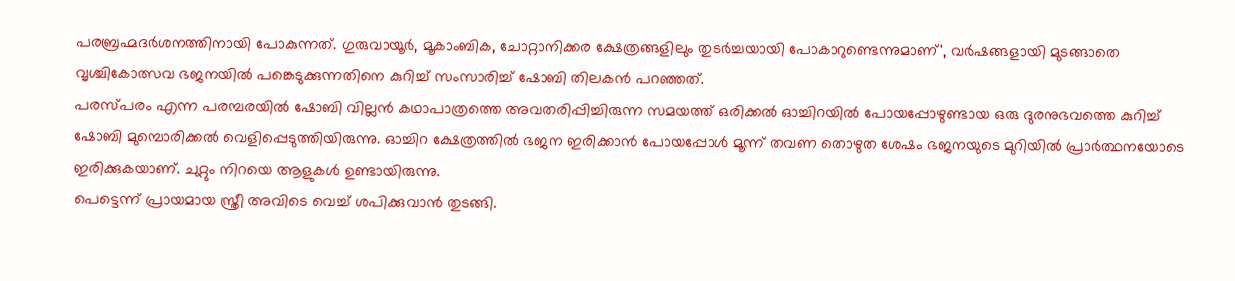പരബ്രഹ്മദർശനത്തിനായി പോകുന്നത്. ഗുരുവായൂർ, മൂകാംബിക, ചോറ്റാനിക്കര ക്ഷേത്രങ്ങളിലും തുടർച്ചയായി പോകാറുണ്ടെന്നുമാണ്', വർഷങ്ങളായി മുടങ്ങാതെ വൃശ്ചികോത്സവ ഭജനയിൽ പങ്കെടുക്കുന്നതിനെ കുറിച്ച് സംസാരിച്ച് ഷോബി തിലകൻ പറഞ്ഞത്.
പരസ്പരം എന്ന പരമ്പരയിൽ ഷോബി വില്ലൻ കഥാപാത്രത്തെ അവതരിപ്പിച്ചിരുന്ന സമയത്ത് ഒരിക്കൽ ഓച്ചിറയിൽ പോയപ്പോഴുണ്ടായ ഒരു ദുരനുഭവത്തെ കുറിച്ച് ഷോബി മുമ്പൊരിക്കൽ വെളിപ്പെടുത്തിയിരുന്നു. ഓച്ചിറ ക്ഷേത്രത്തിൽ ഭജന ഇരിക്കാൻ പോയപ്പോൾ മൂന്ന് തവണ തൊഴുത ശേഷം ഭജനയുടെ മുറിയിൽ പ്രാർത്ഥനയോടെ ഇരിക്കുകയാണ്. ചുറ്റും നിറയെ ആളുകൾ ഉണ്ടായിരുന്നു.
പെട്ടെന്ന് പ്രായമായ സ്ത്രീ അവിടെ വെച്ച് ശപിക്കുവാൻ തുടങ്ങി.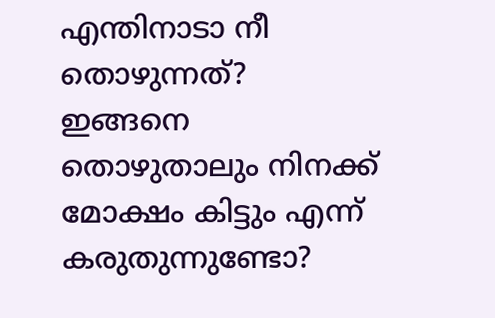എന്തിനാടാ നീ തൊഴുന്നത്? ഇങ്ങനെ തൊഴുതാലും നിനക്ക് മോക്ഷം കിട്ടും എന്ന് കരുതുന്നുണ്ടോ?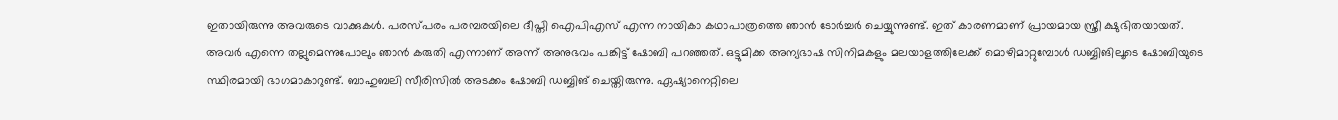ഇതായിരുന്നു അവരുടെ വാക്കുകൾ. പരസ്പരം പരമ്പരയിലെ ദീപ്തി ഐപിഎസ് എന്ന നായികാ കഥാപാത്രത്തെ ഞാൻ ടോർച്ചർ ചെയ്യുന്നുണ്ട്. ഇത് കാരണമാണ് പ്രായമായ സ്ത്രീ ക്ഷുഭിതയായത്.
അവർ എന്നെ തല്ലുമെന്നുപോലും ഞാൻ കരുതി എന്നാണ് അന്ന് അനുഭവം പങ്കിട്ട് ഷോബി പറഞ്ഞത്. ഒട്ടുമിക്ക അന്യഭാഷ സിനിമകളും മലയാളത്തിലേക്ക് മൊഴിമാറ്റുമ്പോൾ ഡബ്ബിങിലൂടെ ഷോബിയുടെ സ്ഥിരമായി ഭാഗമാകാറുണ്ട്. ബാഹുബലി സീരിസിൽ അടക്കം ഷോബി ഡബ്ബിങ് ചെയ്തിരുന്നു. ഏഷ്യാനെറ്റിലെ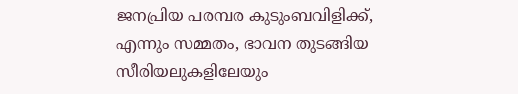ജനപ്രിയ പരമ്പര കുടുംബവിളിക്ക്, എന്നും സമ്മതം, ഭാവന തുടങ്ങിയ സീരിയലുകളിലേയും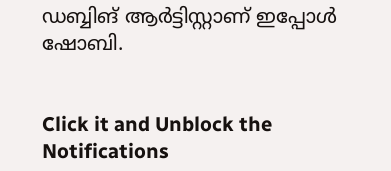ഡബ്ബിങ് ആർട്ടിസ്റ്റാണ് ഇപ്പോൾ ഷോബി.


Click it and Unblock the Notifications